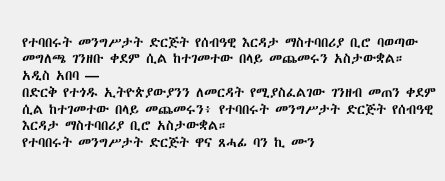የተባበሩት መንግሥታት ድርጅት የሰብዓዊ እርዳታ ማስተባበሪያ ቢሮ ባወጣው መግለጫ ገንዘቡ ቀደም ሲል ከተገመተው በላይ መጨመሩን አስታውቋል።
አዲስ አበባ —
በድርቅ የተጎዱ ኢትዮጵያውያንን ለመርዳት የሚያስፈልገው ገንዘብ መጠን ቀደም ሲል ከተገመተው በላይ መጨመሩን፥ የተባበሩት መንግሥታት ድርጅት የሰብዓዊ እርዳታ ማስተባበሪያ ቢሮ አስታውቋል።
የተባበሩት መንግሥታት ድርጅት ዋና ጸሓፊ ባን ኪ ሙን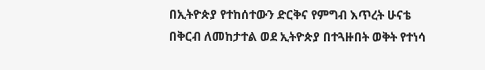በኢትዮጵያ የተከሰተውን ድርቅና የምግብ እጥረት ሁናቴ በቅርብ ለመከታተል ወደ ኢትዮጵያ በተጓዙበት ወቅት የተነሳ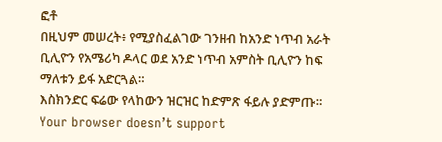ፎቶ
በዚህም መሠረት፥ የሚያስፈልገው ገንዘብ ከአንድ ነጥብ አራት ቢሊዮን የአሜሪካ ዶላር ወደ አንድ ነጥብ አምስት ቢሊዮን ከፍ ማለቱን ይፋ አድርጓል።
እስክንድር ፍሬው የላከውን ዝርዝር ከድምጽ ፋይሉ ያድምጡ።
Your browser doesn’t support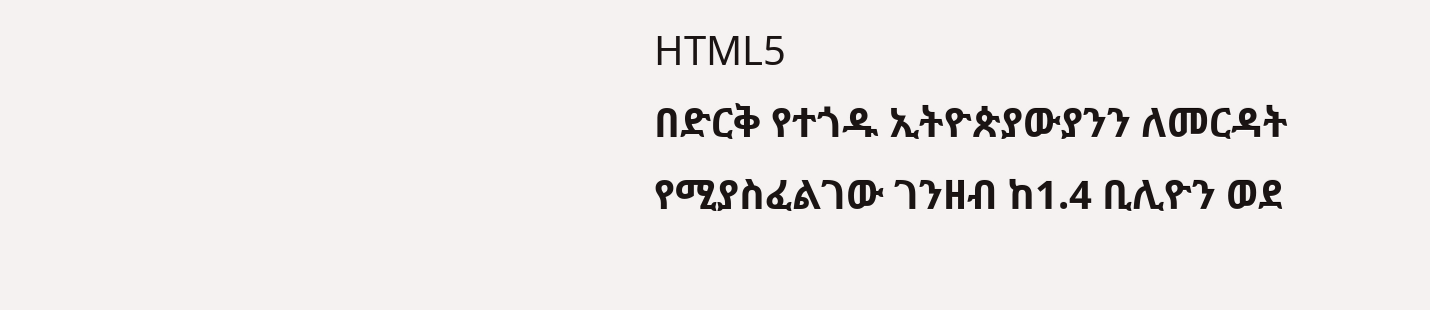HTML5
በድርቅ የተጎዱ ኢትዮጵያውያንን ለመርዳት የሚያስፈልገው ገንዘብ ከ1.4 ቢሊዮን ወደ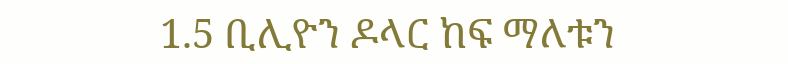1.5 ቢሊዮን ዶላር ከፍ ማለቱን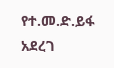የተ.መ.ድ.ይፋ አደረገ